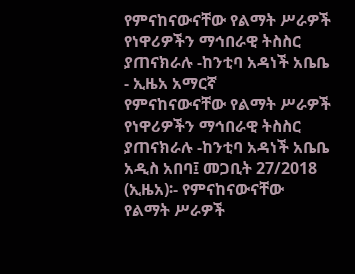የምናከናውናቸው የልማት ሥራዎች የነዋሪዎችን ማኅበራዊ ትስስር ያጠናክራሉ -ከንቲባ አዳነች አቤቤ - ኢዜአ አማርኛ
የምናከናውናቸው የልማት ሥራዎች የነዋሪዎችን ማኅበራዊ ትስስር ያጠናክራሉ -ከንቲባ አዳነች አቤቤ
አዲስ አበባ፤ መጋቢት 27/2018 (ኢዜአ)፡- የምናከናውናቸው የልማት ሥራዎች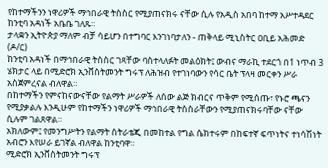የከተማችንን ነዋሪዎች ማኅበራዊ ትስስር የሚያጠናክሩ ናቸው ሲሉ የአዲስ አበባ ከተማ አሥተዳደር ከንቲባ አዳነች አቤቤ ገለጹ።
ታላቋን ኢትዮጵያ ማለም ብቻ ሳይሆን በተግባር እንገነባታለን - ጠቅላይ ሚኒስትር ዐቢይ አሕመድ (ዶ/ር)
ከንቲባ አዳነች በማኅበራዊ ትስስር ገጻቸው ባስተላለፉት መልዕክት፤ ውብና ማራኪ ተደርጎ በ1 ነጥብ 3 ሄክታር ላይ በሚድሮክ ኢንቨስትመንት ግሩፕ ለሕዝብ የተገነባውን የሳር ቤት ፕላዛ መርቀን ሥራ አስጀምረናል ብለዋል።
በከተማችን የምናከናውናቸው የልማት ሥራዎች ለሰው ልጅ ክብርና ጥቅም የሚሰጡ፣ የኑሮ ጫናን የሚያቃልሉ እንዲሁም የከተማችን ነዋሪዎች ማኅበራዊ ትስስራቸውን የሚያጠናክሩባቸው ናቸው ሲሉም ገልጸዋል።
አክለውም፤ የመንግሥትን የልማት ስትራቴጂ በመከተል የግል ሴክተሩም በከፍተኛ ፍጥነትና ተነሳሽነት አብሮን እየሠራ ይገኛል ብለዋል ከንቲባዋ።
ሚድሮክ ኢንቨስትመንት ግሩፕ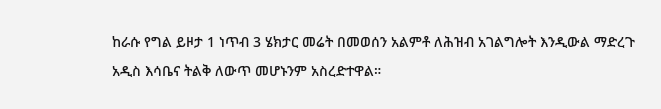ከራሱ የግል ይዞታ 1 ነጥብ 3 ሄክታር መሬት በመወሰን አልምቶ ለሕዝብ አገልግሎት እንዲውል ማድረጉ አዲስ እሳቤና ትልቅ ለውጥ መሆኑንም አስረድተዋል።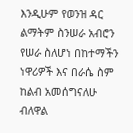እንዲሁም የወንዝ ዳር ልማትም ስንሠራ አብሮን የሠራ ስለሆነ በከተማችን ነዋሪዎች እና በራሴ ስም ከልብ አመሰግናለሁ ብለዋል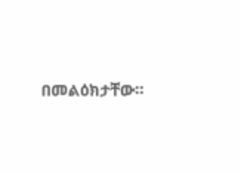በመልዕክታቸው።